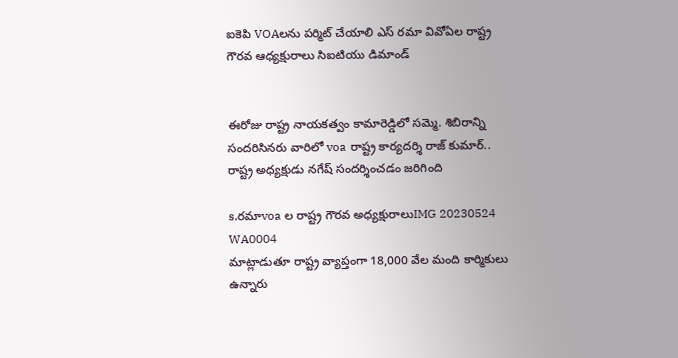ఐకెపి VOAలను పర్మిట్ చేయాలి ఎస్ రమా వివోఏల రాష్ట్ర గౌరవ ఆధ్యక్షురాలు సిఐటియు డిమాండ్


ఈరోజు రాష్ట్ర నాయకత్వం కామారెడ్డిలో సమ్మె. శిబిరాన్ని సందరిసినరు వారిలో voa రాష్ట్ర కార్యదర్శి రాజ్ కుమార్.. రాష్ట్ర అధ్యక్షుడు నగేష్ సందర్శించడం జరిగింది

s.రమాvoa ల రాష్ట్ర గౌరవ అధ్యక్షురాలుIMG 20230524 WA0004
మాట్లాడుతూ రాష్ట్ర వ్యాప్తంగా 18,000 వేల మంది కార్మికులు ఉన్నారు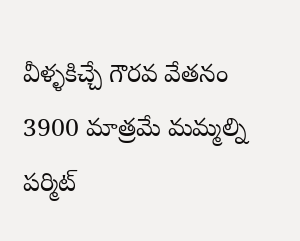వీళ్ళకిచ్చే గౌరవ వేతనం 3900 మాత్రమే మమ్మల్ని పర్మిట్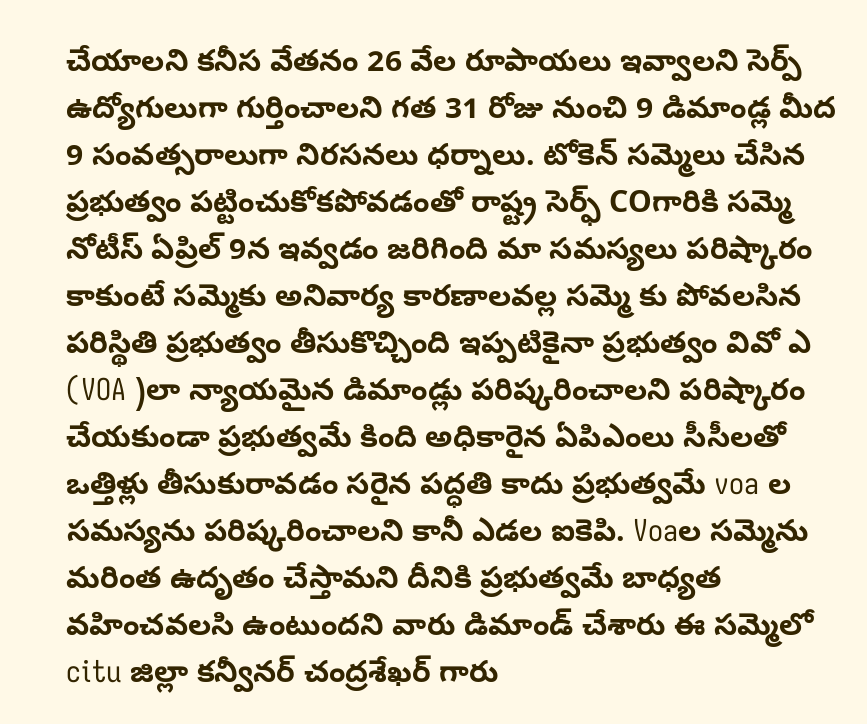చేయాలని కనీస వేతనం 26 వేల రూపాయలు ఇవ్వాలని సెర్ప్ ఉద్యోగులుగా గుర్తించాలని గత 31 రోజు నుంచి 9 డిమాండ్ల మీద 9 సంవత్సరాలుగా నిరసనలు ధర్నాలు. టోకెన్ సమ్మెలు చేసిన ప్రభుత్వం పట్టించుకోకపోవడంతో రాష్ట్ర సెర్ఫ్ COగారికి సమ్మె నోటీస్ ఏప్రిల్ 9న ఇవ్వడం జరిగింది మా సమస్యలు పరిష్కారం కాకుంటే సమ్మెకు అనివార్య కారణాలవల్ల సమ్మె కు పోవలసిన పరిస్థితి ప్రభుత్వం తీసుకొచ్చింది ఇప్పటికైనా ప్రభుత్వం వివో ఎ (VOA )లా న్యాయమైన డిమాండ్లు పరిష్కరించాలని పరిష్కారం చేయకుండా ప్రభుత్వమే కింది అధికారైన ఏపిఎంలు సీసీలతో ఒత్తిళ్లు తీసుకురావడం సరైన పద్ధతి కాదు ప్రభుత్వమే voa ల సమస్యను పరిష్కరించాలని కానీ ఎడల ఐకెపి. Voaల సమ్మెను మరింత ఉదృతం చేస్తామని దీనికి ప్రభుత్వమే బాధ్యత వహించవలసి ఉంటుందని వారు డిమాండ్ చేశారు ఈ సమ్మెలో citu జిల్లా కన్వీనర్ చంద్రశేఖర్ గారు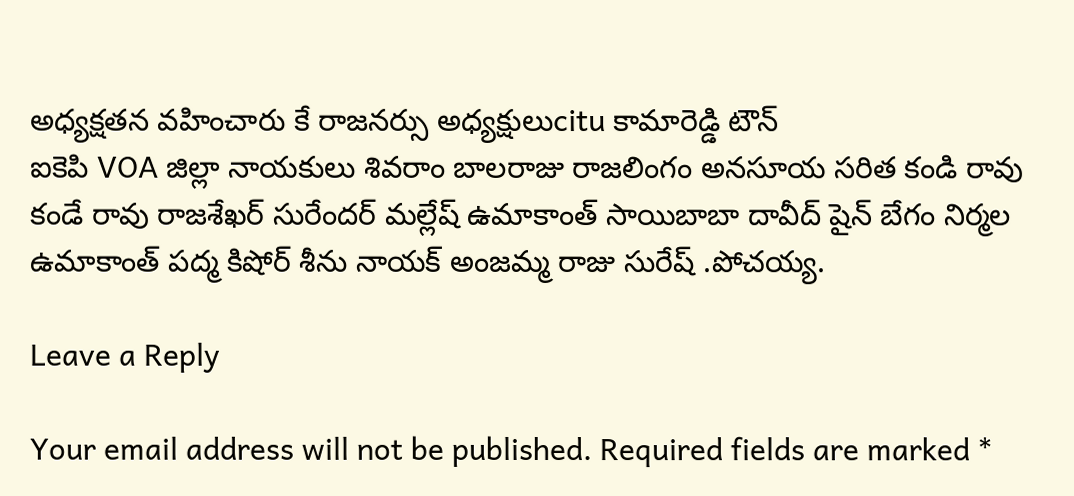అధ్యక్షతన వహించారు కే రాజనర్సు అధ్యక్షులుcitu కామారెడ్డి టౌన్
ఐకెపి VOA జిల్లా నాయకులు శివరాం బాలరాజు రాజలింగం అనసూయ సరిత కండి రావు కండే రావు రాజశేఖర్ సురేందర్ మల్లేష్ ఉమాకాంత్ సాయిబాబా దావీద్ షైన్ బేగం నిర్మల ఉమాకాంత్ పద్మ కిషోర్ శీను నాయక్ అంజమ్మ రాజు సురేష్ .పోచయ్య.

Leave a Reply

Your email address will not be published. Required fields are marked *